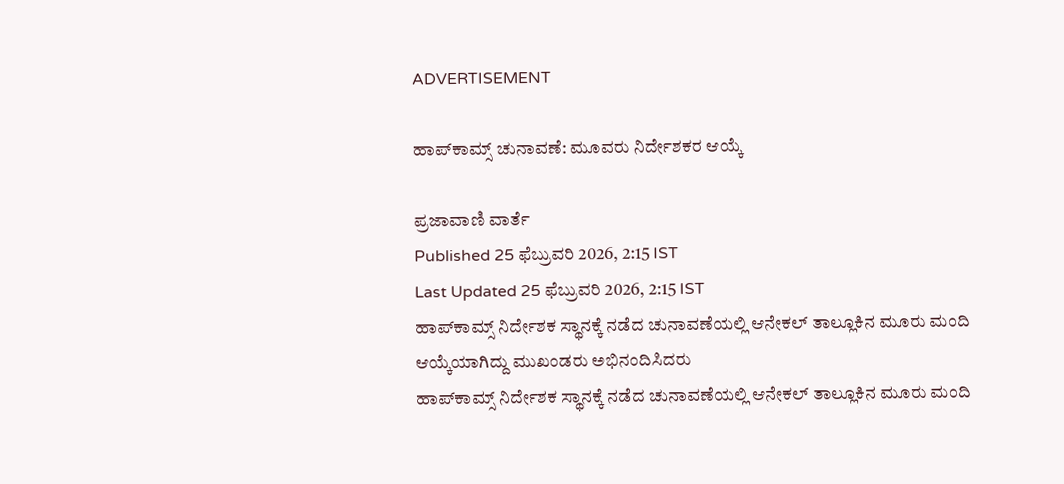ADVERTISEMENT

ಹಾಪ್‌ಕಾಮ್ಸ್‌ ಚುನಾವಣೆ: ಮೂವರು ನಿರ್ದೇಶಕರ ಆಯ್ಕೆ

ಪ್ರಜಾವಾಣಿ ವಾರ್ತೆ
Published 25 ಫೆಬ್ರುವರಿ 2026, 2:15 IST
Last Updated 25 ಫೆಬ್ರುವರಿ 2026, 2:15 IST
ಹಾಪ್‌ಕಾಮ್ಸ್‌ ನಿರ್ದೇಶಕ ಸ್ಥಾನಕ್ಕೆ ನಡೆದ ಚುನಾವಣೆಯಲ್ಲಿ ಆನೇಕಲ್ ತಾಲ್ಲೂಕಿನ ಮೂರು ಮಂದಿ ಆಯ್ಕೆಯಾಗಿದ್ದು ಮುಖಂಡರು ಅಭಿನಂದಿಸಿದರು
ಹಾಪ್‌ಕಾಮ್ಸ್‌ ನಿರ್ದೇಶಕ ಸ್ಥಾನಕ್ಕೆ ನಡೆದ ಚುನಾವಣೆಯಲ್ಲಿ ಆನೇಕಲ್ ತಾಲ್ಲೂಕಿನ ಮೂರು ಮಂದಿ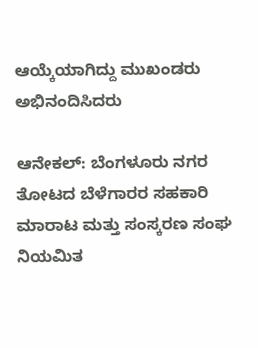ಆಯ್ಕೆಯಾಗಿದ್ದು ಮುಖಂಡರು ಅಭಿನಂದಿಸಿದರು

ಆನೇಕಲ್: ಬೆಂಗಳೂರು ನಗರ ತೋಟದ ಬೆಳೆಗಾರರ ಸಹಕಾರಿ ಮಾರಾಟ ಮತ್ತು ಸಂಸ್ಕರಣ ಸಂಘ ನಿಯಮಿತ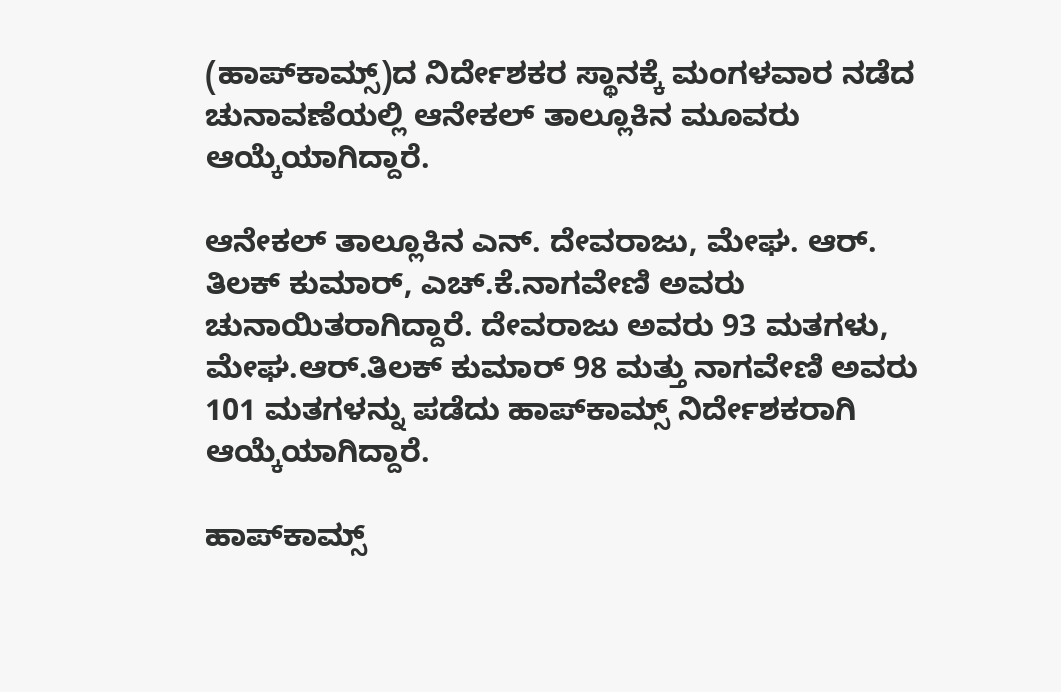(ಹಾಪ್‌ಕಾಮ್ಸ್‌)ದ ನಿರ್ದೇಶಕರ ಸ್ಥಾನಕ್ಕೆ ಮಂಗಳವಾರ ನಡೆದ ಚುನಾವಣೆಯಲ್ಲಿ ಆನೇಕಲ್‌ ತಾಲ್ಲೂಕಿನ ಮೂವರು ಆಯ್ಕೆಯಾಗಿದ್ದಾರೆ.

ಆನೇಕಲ್‌ ತಾಲ್ಲೂಕಿನ ಎನ್‌. ದೇವರಾಜು, ಮೇಘ. ಆರ್‌. ತಿಲಕ್‌ ಕುಮಾರ್‌, ಎಚ್‌.ಕೆ.ನಾಗವೇಣಿ ಅವರು ಚುನಾಯಿತರಾಗಿದ್ದಾರೆ. ದೇವರಾಜು ಅವರು 93 ಮತಗಳು, ಮೇಘ.ಆರ್‌.ತಿಲಕ್‌ ಕುಮಾರ್‌ 98 ಮತ್ತು ನಾಗವೇಣಿ ಅವರು 101 ಮತಗಳನ್ನು ಪಡೆದು ಹಾಪ್‌ಕಾಮ್ಸ್‌ ನಿರ್ದೇಶಕರಾಗಿ ಆಯ್ಕೆಯಾಗಿದ್ದಾರೆ.

ಹಾಪ್‌ಕಾಮ್ಸ್‌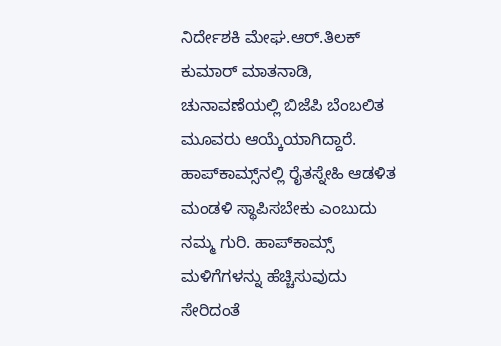ನಿರ್ದೇಶಕಿ ಮೇಘ.ಆರ್‌.ತಿಲಕ್‌ ಕುಮಾರ್‌ ಮಾತನಾಡಿ, ಚುನಾವಣೆಯಲ್ಲಿ ಬಿಜೆಪಿ ಬೆಂಬಲಿತ ಮೂವರು ಆಯ್ಕೆಯಾಗಿದ್ದಾರೆ. ಹಾಪ್‌ಕಾಮ್ಸ್‌ನಲ್ಲಿ ರೈತಸ್ನೇಹಿ ಆಡಳಿತ ಮಂಡಳಿ ಸ್ಥಾಪಿಸಬೇಕು ಎಂಬುದು ನಮ್ಮ ಗುರಿ. ಹಾಪ್‌ಕಾಮ್ಸ್‌ ಮಳಿಗೆಗಳನ್ನು ಹೆಚ್ಚಿಸುವುದು ಸೇರಿದಂತೆ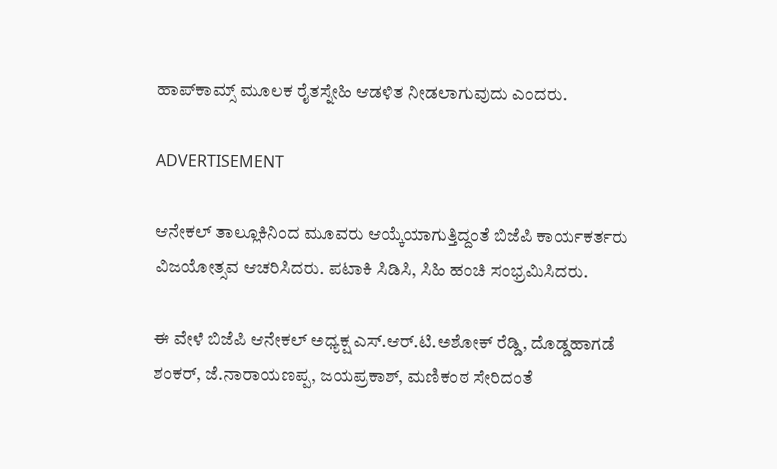ಹಾಪ್‌ಕಾಮ್ಸ್‌ ಮೂಲಕ ರೈತಸ್ನೇಹಿ ಆಡಳಿತ ನೀಡಲಾಗುವುದು ಎಂದರು.

ADVERTISEMENT

ಆನೇಕಲ್‌ ತಾಲ್ಲೂಕಿನಿಂದ ಮೂವರು ಆಯ್ಕೆಯಾಗುತ್ತಿದ್ದಂತೆ ಬಿಜೆಪಿ ಕಾರ್ಯಕರ್ತರು ವಿಜಯೋತ್ಸವ ಆಚರಿಸಿದರು. ಪಟಾಕಿ ಸಿಡಿಸಿ, ಸಿಹಿ ಹಂಚಿ ಸಂಭ್ರಮಿಸಿದರು.

ಈ ವೇಳೆ ಬಿಜೆಪಿ ಆನೇಕಲ್‌ ಅಧ್ಯಕ್ಷ ಎಸ್‌.ಆರ್‌.ಟಿ.ಅಶೋಕ್‌ ರೆಡ್ಡಿ, ದೊಡ್ಡಹಾಗಡೆ ಶಂಕರ್‌, ಜೆ.ನಾರಾಯಣಪ್ಪ, ಜಯಪ್ರಕಾಶ್‌, ಮಣಿಕಂಠ ಸೇರಿದಂತೆ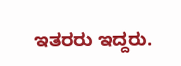ಇತರರು ಇದ್ದರು.